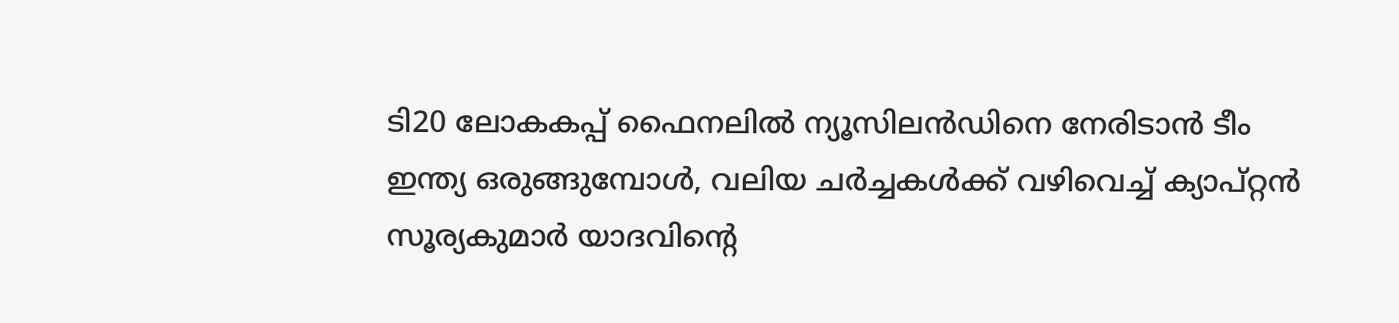ടി20 ലോകകപ്പ് ഫൈനലിൽ ന്യൂസിലൻഡിനെ നേരിടാൻ ടീം ഇന്ത്യ ഒരുങ്ങുമ്പോൾ, വലിയ ചർച്ചകൾക്ക് വഴിവെച്ച് ക്യാപ്റ്റൻ സൂര്യകുമാർ യാദവിന്റെ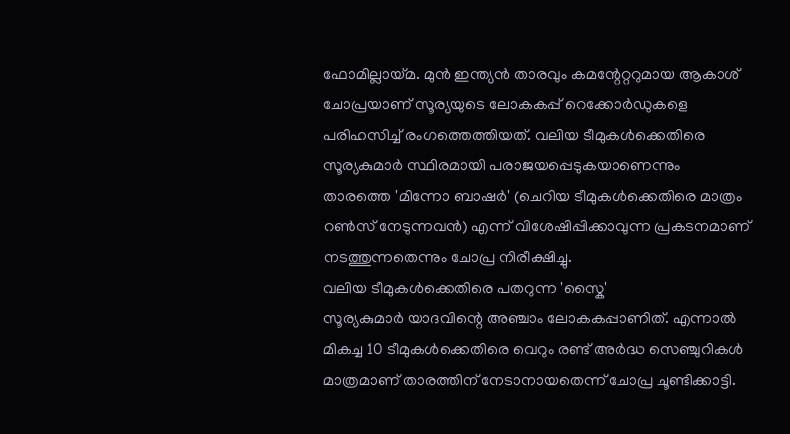ഫോമില്ലായ്മ. മുൻ ഇന്ത്യൻ താരവും കമന്റേറ്ററുമായ ആകാശ് ചോപ്രയാണ് സൂര്യയുടെ ലോകകപ്പ് റെക്കോർഡുകളെ പരിഹസിച്ച് രംഗത്തെത്തിയത്. വലിയ ടീമുകൾക്കെതിരെ സൂര്യകുമാർ സ്ഥിരമായി പരാജയപ്പെടുകയാണെന്നും താരത്തെ 'മിന്നോ ബാഷർ' (ചെറിയ ടീമുകൾക്കെതിരെ മാത്രം റൺസ് നേടുന്നവൻ) എന്ന് വിശേഷിപ്പിക്കാവുന്ന പ്രകടനമാണ് നടത്തുന്നതെന്നും ചോപ്ര നിരീക്ഷിച്ചു.
വലിയ ടീമുകൾക്കെതിരെ പതറുന്ന 'സ്കൈ'
സൂര്യകുമാർ യാദവിന്റെ അഞ്ചാം ലോകകപ്പാണിത്. എന്നാൽ മികച്ച 10 ടീമുകൾക്കെതിരെ വെറും രണ്ട് അർദ്ധ സെഞ്ചുറികൾ മാത്രമാണ് താരത്തിന് നേടാനായതെന്ന് ചോപ്ര ചൂണ്ടിക്കാട്ടി.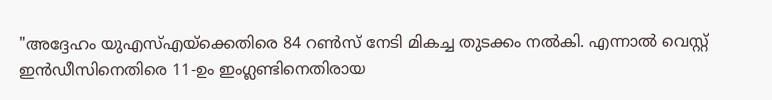"അദ്ദേഹം യുഎസ്എയ്ക്കെതിരെ 84 റൺസ് നേടി മികച്ച തുടക്കം നൽകി. എന്നാൽ വെസ്റ്റ് ഇൻഡീസിനെതിരെ 11-ഉം ഇംഗ്ലണ്ടിനെതിരായ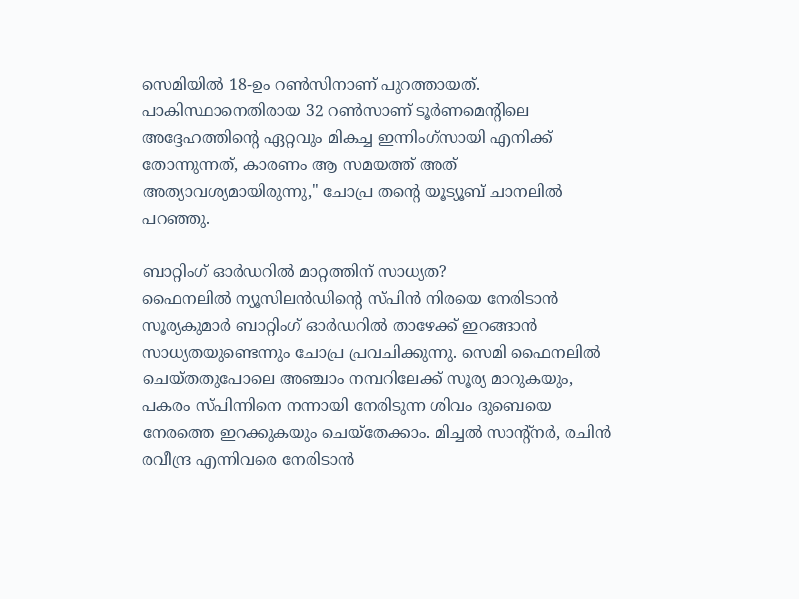സെമിയിൽ 18-ഉം റൺസിനാണ് പുറത്തായത്. പാകിസ്ഥാനെതിരായ 32 റൺസാണ് ടൂർണമെന്റിലെ അദ്ദേഹത്തിന്റെ ഏറ്റവും മികച്ച ഇന്നിംഗ്സായി എനിക്ക് തോന്നുന്നത്, കാരണം ആ സമയത്ത് അത് അത്യാവശ്യമായിരുന്നു," ചോപ്ര തന്റെ യൂട്യൂബ് ചാനലിൽ പറഞ്ഞു.

ബാറ്റിംഗ് ഓർഡറിൽ മാറ്റത്തിന് സാധ്യത?
ഫൈനലിൽ ന്യൂസിലൻഡിന്റെ സ്പിൻ നിരയെ നേരിടാൻ സൂര്യകുമാർ ബാറ്റിംഗ് ഓർഡറിൽ താഴേക്ക് ഇറങ്ങാൻ സാധ്യതയുണ്ടെന്നും ചോപ്ര പ്രവചിക്കുന്നു. സെമി ഫൈനലിൽ ചെയ്തതുപോലെ അഞ്ചാം നമ്പറിലേക്ക് സൂര്യ മാറുകയും, പകരം സ്പിന്നിനെ നന്നായി നേരിടുന്ന ശിവം ദുബെയെ നേരത്തെ ഇറക്കുകയും ചെയ്തേക്കാം. മിച്ചൽ സാന്റ്നർ, രചിൻ രവീന്ദ്ര എന്നിവരെ നേരിടാൻ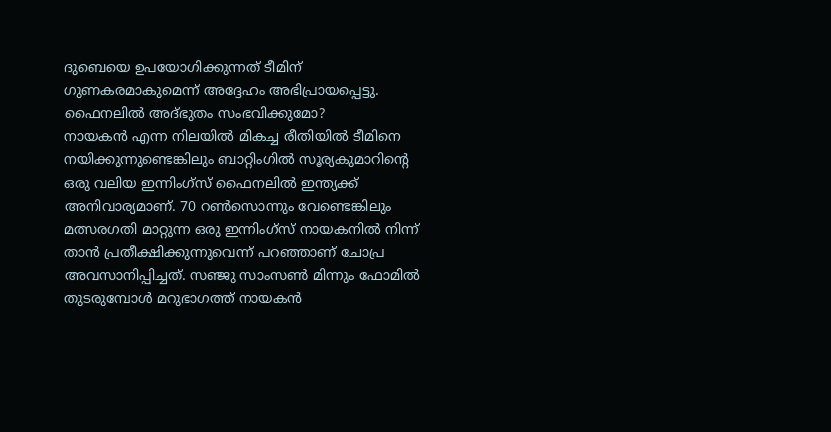ദുബെയെ ഉപയോഗിക്കുന്നത് ടീമിന് ഗുണകരമാകുമെന്ന് അദ്ദേഹം അഭിപ്രായപ്പെട്ടു.
ഫൈനലിൽ അദ്ഭുതം സംഭവിക്കുമോ?
നായകൻ എന്ന നിലയിൽ മികച്ച രീതിയിൽ ടീമിനെ നയിക്കുന്നുണ്ടെങ്കിലും ബാറ്റിംഗിൽ സൂര്യകുമാറിന്റെ ഒരു വലിയ ഇന്നിംഗ്സ് ഫൈനലിൽ ഇന്ത്യക്ക് അനിവാര്യമാണ്. 70 റൺസൊന്നും വേണ്ടെങ്കിലും മത്സരഗതി മാറ്റുന്ന ഒരു ഇന്നിംഗ്സ് നായകനിൽ നിന്ന് താൻ പ്രതീക്ഷിക്കുന്നുവെന്ന് പറഞ്ഞാണ് ചോപ്ര അവസാനിപ്പിച്ചത്. സഞ്ജു സാംസൺ മിന്നും ഫോമിൽ തുടരുമ്പോൾ മറുഭാഗത്ത് നായകൻ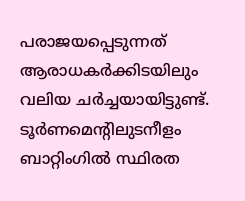പരാജയപ്പെടുന്നത് ആരാധകർക്കിടയിലും വലിയ ചർച്ചയായിട്ടുണ്ട്.
ടൂർണമെന്റിലുടനീളം ബാറ്റിംഗിൽ സ്ഥിരത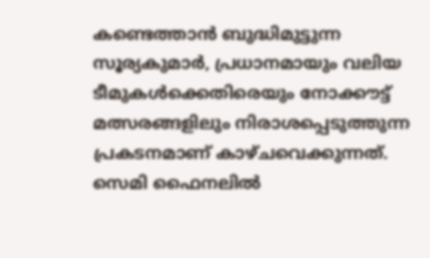കണ്ടെത്താൻ ബുദ്ധിമുട്ടുന്ന സൂര്യകുമാർ, പ്രധാനമായും വലിയ ടീമുകൾക്കെതിരെയും നോക്കൗട്ട് മത്സരങ്ങളിലും നിരാശപ്പെടുത്തുന്ന പ്രകടനമാണ് കാഴ്ചവെക്കുന്നത്. സെമി ഫൈനലിൽ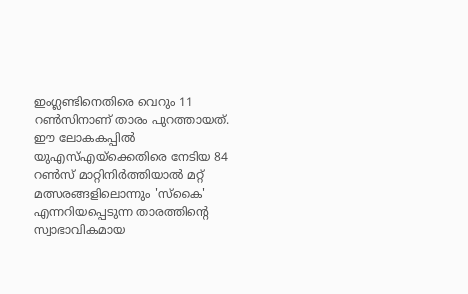ഇംഗ്ലണ്ടിനെതിരെ വെറും 11 റൺസിനാണ് താരം പുറത്തായത്. ഈ ലോകകപ്പിൽ യുഎസ്എയ്ക്കെതിരെ നേടിയ 84 റൺസ് മാറ്റിനിർത്തിയാൽ മറ്റ് മത്സരങ്ങളിലൊന്നും 'സ്കൈ' എന്നറിയപ്പെടുന്ന താരത്തിന്റെ സ്വാഭാവികമായ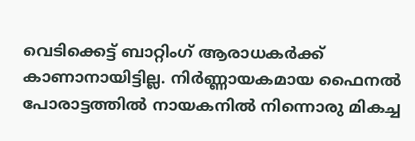വെടിക്കെട്ട് ബാറ്റിംഗ് ആരാധകർക്ക് കാണാനായിട്ടില്ല. നിർണ്ണായകമായ ഫൈനൽ പോരാട്ടത്തിൽ നായകനിൽ നിന്നൊരു മികച്ച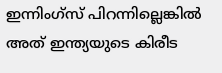ഇന്നിംഗ്സ് പിറന്നില്ലെങ്കിൽ അത് ഇന്ത്യയുടെ കിരീട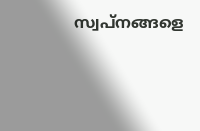സ്വപ്നങ്ങളെ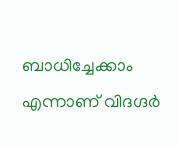ബാധിച്ചേക്കാം എന്നാണ് വിദഗ്ദർ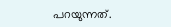പറയുന്നത്.